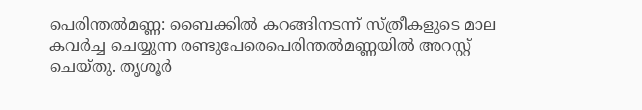പെരിന്തൽമണ്ണ: ബൈക്കിൽ കറങ്ങിനടന്ന് സ്ത്രീകളുടെ മാല കവർച്ച ചെയ്യുന്ന രണ്ടുപേരെപെരിന്തൽമണ്ണയിൽ അറസ്റ്റ് ചെയ്തു. തൃശൂർ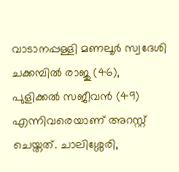വാടാനപ്പള്ളി മണലൂർ സ്വദേശി ചക്കമ്പിൽ രാജു (46), പുളിക്കൽ സജീവൻ (49) എന്നിവരെയാണ് അറസ്റ്റ് ചെയ്തത്. ചാലിശ്ശേരി,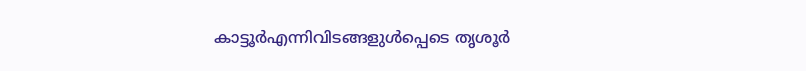കാട്ടൂർഎന്നിവിടങ്ങളുൾപ്പെടെ തൃശൂർ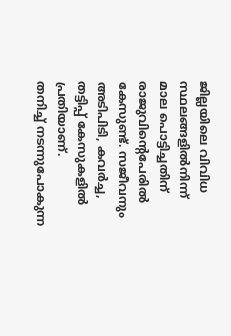ജില്ലയിലെ വിവിധ സ്ഥലങ്ങളിൽനിന്ന് മാല പൊട്ടിച്ചതിന് രാജുവിന്റെപേരിൽ കേസുണ്ട്. സജീവനും അടിപിടി, കവർച്ച, തട്ടിപ്പ് കേസുകളിൽ പ്രതിയാണ്.
തനിച്ച് നടന്നുപോകുന്ന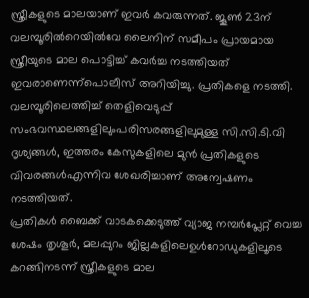സ്ത്രീകളുടെ മാലയാണ് ഇവർ കവരുന്നത്. ജൂൺ 23ന് വലമ്പൂരിൽറെയിൽവേ ലൈനിന് സമീപം പ്രായമായ സ്ത്രീയുടെ മാല പൊട്ടിച്ച് കവർച്ച നടത്തിയത് ഇവരാണെന്ന്പൊലീസ് അറിയിച്ചു. പ്രതികളെ നടത്തി. വലമ്പൂരിലെത്തിച്ച് തെളിവെടുപ്പ് സംഭവസ്ഥലങ്ങളിലുംപരിസരങ്ങളിലുമുള്ള സി.സി.ടി.വി ദൃശ്യങ്ങൾ, ഇത്തരം കേസുകളിലെ മുൻ പ്രതികളുടെ വിവരങ്ങൾഎന്നിവ ശേഖരിച്ചാണ് അന്വേഷണം നടത്തിയത്.
പ്രതികൾ ബൈക്ക് വാടകക്കെടുത്ത് വ്യാജ നമ്പർപ്ലേറ്റ് വെച്ച ശേഷം തൃശൂർ, മലപ്പുറം ജില്ലകളിലെഉൾറോഡുകളിലൂടെ കറങ്ങിനടന്ന് സ്ത്രീകളുടെ മാല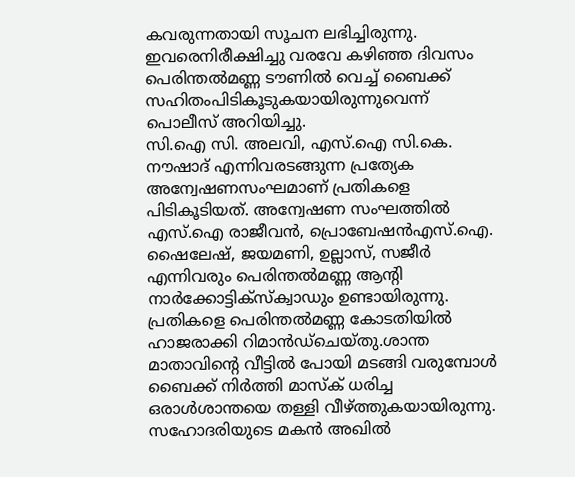കവരുന്നതായി സൂചന ലഭിച്ചിരുന്നു. ഇവരെനിരീക്ഷിച്ചു വരവേ കഴിഞ്ഞ ദിവസം പെരിന്തൽമണ്ണ ടൗണിൽ വെച്ച് ബൈക്ക് സഹിതംപിടികൂടുകയായിരുന്നുവെന്ന് പൊലീസ് അറിയിച്ചു.
സി.ഐ സി. അലവി, എസ്.ഐ സി.കെ. നൗഷാദ് എന്നിവരടങ്ങുന്ന പ്രത്യേക അന്വേഷണസംഘമാണ് പ്രതികളെ പിടികൂടിയത്. അന്വേഷണ സംഘത്തിൽ എസ്.ഐ രാജീവൻ, പ്രൊബേഷൻഎസ്.ഐ. ഷൈലേഷ്, ജയമണി, ഉല്ലാസ്, സജീർ എന്നിവരും പെരിന്തൽമണ്ണ ആന്റി നാർക്കോട്ടിക്സ്ക്വാഡും ഉണ്ടായിരുന്നു. പ്രതികളെ പെരിന്തൽമണ്ണ കോടതിയിൽ ഹാജരാക്കി റിമാൻഡ്ചെയ്തു.ശാന്ത മാതാവിന്റെ വീട്ടിൽ പോയി മടങ്ങി വരുമ്പോൾ ബൈക്ക് നിർത്തി മാസ്ക് ധരിച്ച ഒരാൾശാന്തയെ തള്ളി വീഴ്ത്തുകയായിരുന്നു. സഹോദരിയുടെ മകൻ അഖിൽ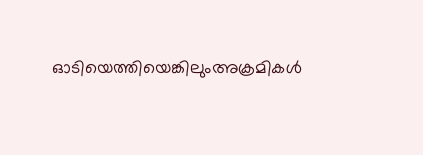ഓടിയെത്തിയെങ്കിലുംഅക്രമികൾ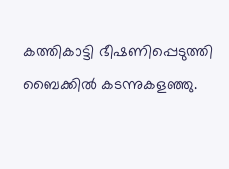കത്തികാട്ടി ഭീഷണിപ്പെടുത്തി ബൈക്കിൽ കടന്നുകളഞ്ഞു.